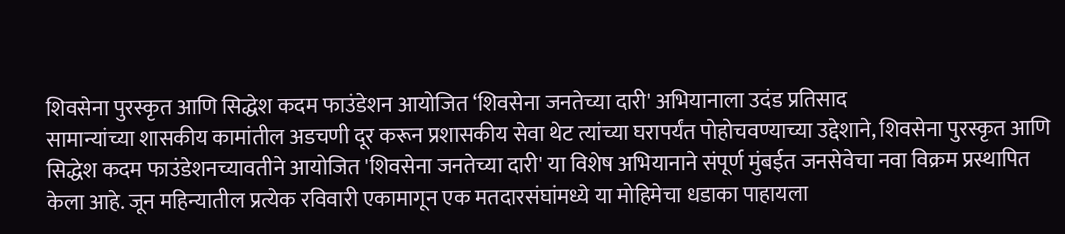शिवसेना पुरस्कृत आणि सिद्धेश कदम फाउंडेशन आयोजित ‘शिवसेना जनतेच्या दारी' अभियानाला उदंड प्रतिसाद
सामान्यांच्या शासकीय कामांतील अडचणी दूर करून प्रशासकीय सेवा थेट त्यांच्या घरापर्यंत पोहोचवण्याच्या उद्देशाने, शिवसेना पुरस्कृत आणि सिद्धेश कदम फाउंडेशनच्यावतीने आयोजित 'शिवसेना जनतेच्या दारी' या विशेष अभियानाने संपूर्ण मुंबईत जनसेवेचा नवा विक्रम प्रस्थापित केला आहे. जून महिन्यातील प्रत्येक रविवारी एकामागून एक मतदारसंघांमध्ये या मोहिमेचा धडाका पाहायला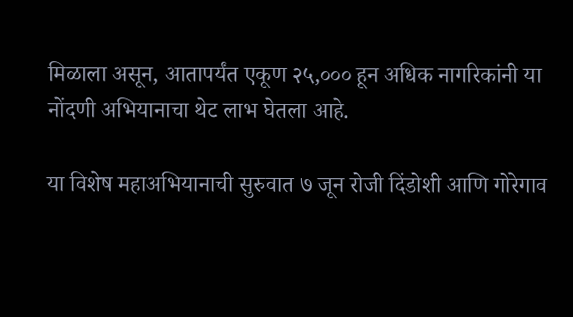मिळाला असून, आतापर्यंत एकूण २५,००० हून अधिक नागरिकांनी या नोंदणी अभियानाचा थेट लाभ घेतला आहे.

या विशेष महाअभियानाची सुरुवात ७ जून रोजी दिंडोशी आणि गोरेगाव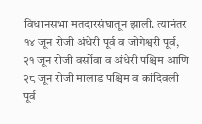विधानसभा मतदारसंघातून झाली. त्यानंतर १४ जून रोजी अंधेरी पूर्व व जोगेश्वरी पूर्व, २१ जून रोजी वर्सोवा व अंधेरी पश्चिम आणि २८ जून रोजी मालाड पश्चिम व कांदिवली पूर्व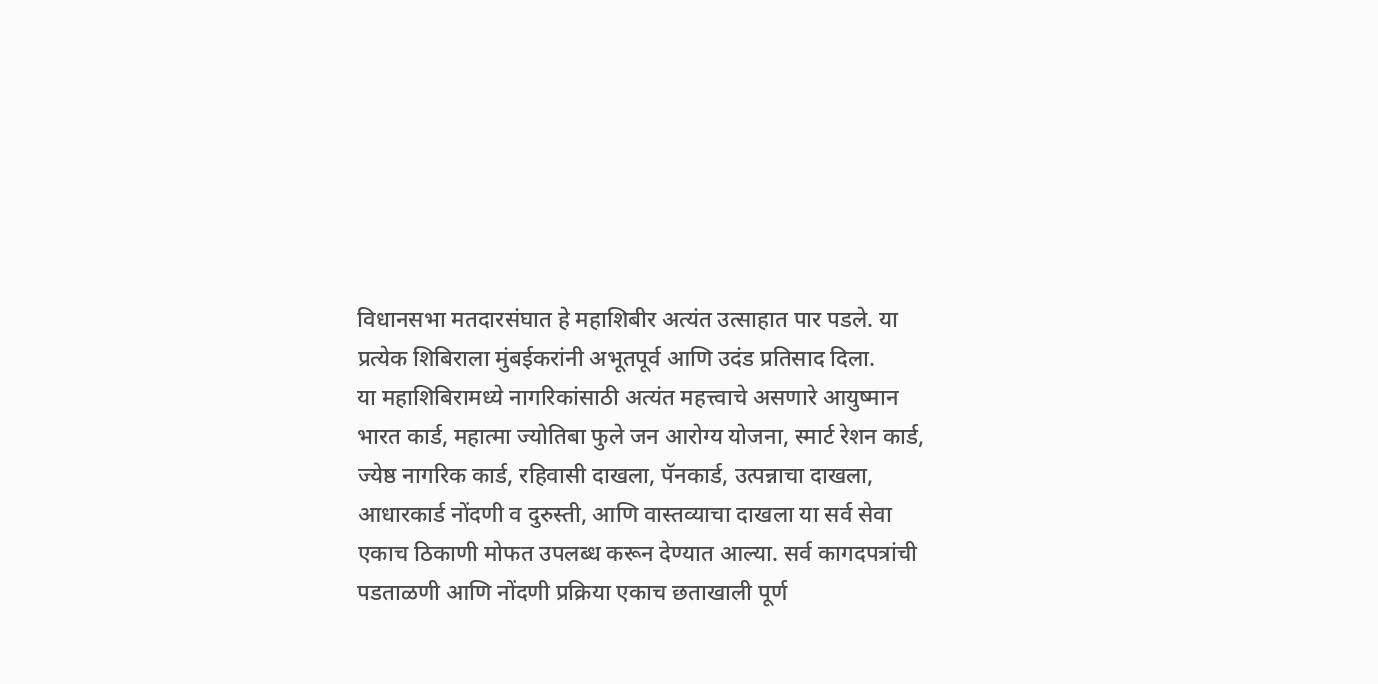विधानसभा मतदारसंघात हे महाशिबीर अत्यंत उत्साहात पार पडले. या प्रत्येक शिबिराला मुंबईकरांनी अभूतपूर्व आणि उदंड प्रतिसाद दिला.
या महाशिबिरामध्ये नागरिकांसाठी अत्यंत महत्त्वाचे असणारे आयुष्मान भारत कार्ड, महात्मा ज्योतिबा फुले जन आरोग्य योजना, स्मार्ट रेशन कार्ड, ज्येष्ठ नागरिक कार्ड, रहिवासी दाखला, पॅनकार्ड, उत्पन्नाचा दाखला, आधारकार्ड नोंदणी व दुरुस्ती, आणि वास्तव्याचा दाखला या सर्व सेवा एकाच ठिकाणी मोफत उपलब्ध करून देण्यात आल्या. सर्व कागदपत्रांची पडताळणी आणि नोंदणी प्रक्रिया एकाच छताखाली पूर्ण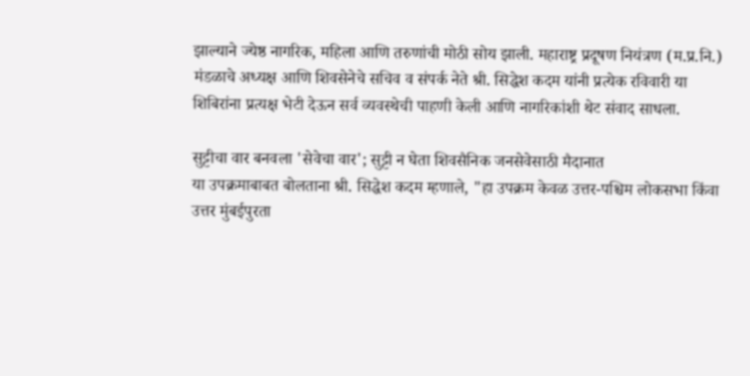झाल्याने ज्येष्ठ नागरिक, महिला आणि तरुणांची मोठी सोय झाली. महाराष्ट्र प्रदूषण नियंत्रण (म.प्र.नि.) मंडळाचे अध्यक्ष आणि शिवसेनेचे सचिव व संपर्क नेते श्री. सिद्धेश कदम यांनी प्रत्येक रविवारी या शिबिरांना प्रत्यक्ष भेटी देऊन सर्व व्यवस्थेची पाहणी केली आणि नागरिकांशी थेट संवाद साधला.

सुट्टीचा वार बनवला 'सेवेचा वार'; सुट्टी न घेता शिवसैनिक जनसेवेसाठी मैदानात
या उपक्रमाबाबत बोलताना श्री. सिद्धेश कदम म्हणाले, "हा उपक्रम केवळ उत्तर-पश्चिम लोकसभा किंवा उत्तर मुंबईपुरता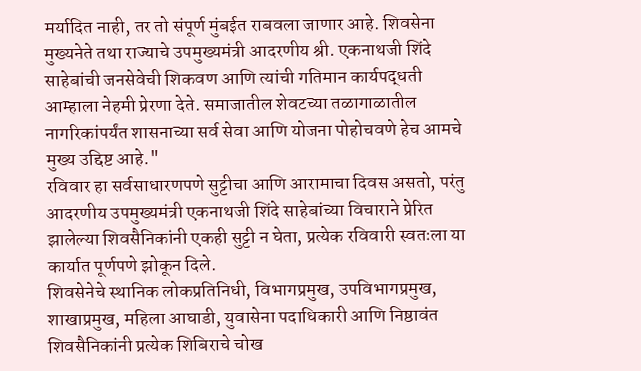मर्यादित नाही, तर तो संपूर्ण मुंबईत राबवला जाणार आहे. शिवसेना मुख्यनेते तथा राज्याचे उपमुख्यमंत्री आदरणीय श्री. एकनाथजी शिंदे साहेबांची जनसेवेची शिकवण आणि त्यांची गतिमान कार्यपद्धती आम्हाला नेहमी प्रेरणा देते. समाजातील शेवटच्या तळागाळातील नागरिकांपर्यंत शासनाच्या सर्व सेवा आणि योजना पोहोचवणे हेच आमचे मुख्य उद्दिष्ट आहे."
रविवार हा सर्वसाधारणपणे सुट्टीचा आणि आरामाचा दिवस असतो, परंतु आदरणीय उपमुख्यमंत्री एकनाथजी शिंदे साहेबांच्या विचाराने प्रेरित झालेल्या शिवसैनिकांनी एकही सुट्टी न घेता, प्रत्येक रविवारी स्वतःला या कार्यात पूर्णपणे झोकून दिले.
शिवसेनेचे स्थानिक लोकप्रतिनिधी, विभागप्रमुख, उपविभागप्रमुख, शाखाप्रमुख, महिला आघाडी, युवासेना पदाधिकारी आणि निष्ठावंत शिवसैनिकांनी प्रत्येक शिबिराचे चोख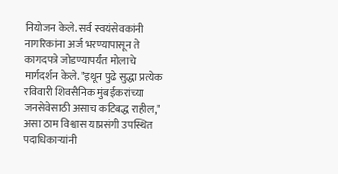नियोजन केले. सर्व स्वयंसेवकांनी नागरिकांना अर्ज भरण्यापासून ते कागदपत्रे जोडण्यापर्यंत मोलाचे मार्गदर्शन केले. "इथून पुढे सुद्धा प्रत्येक रविवारी शिवसैनिक मुंबईकरांच्या जनसेवेसाठी असाच कटिबद्ध राहील," असा ठाम विश्वास याप्रसंगी उपस्थित पदाधिकाऱ्यांनी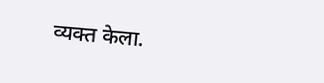व्यक्त केला.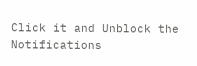Click it and Unblock the Notifications